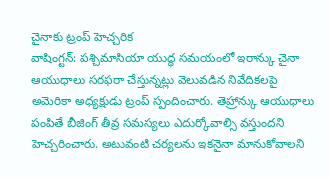చైనాకు ట్రంప్ హెచ్చరిక
వాషింగ్టన్: పశ్చిమాసియా యుద్ధ సమయంలో ఇరాన్కు చైనా ఆయుధాలు సరఫరా చేస్తున్నట్లు వెలువడిన నివేదికలపై అమెరికా అధ్యక్షుడు ట్రంప్ స్పందించారు. తెహ్రాన్కు ఆయుధాలు పంపితే బీజింగ్ తీవ్ర సమస్యలు ఎదుర్కోవాల్సి వస్తుందని హెచ్చరించారు. అటువంటి చర్యలను ఇకనైనా మానుకోవాలని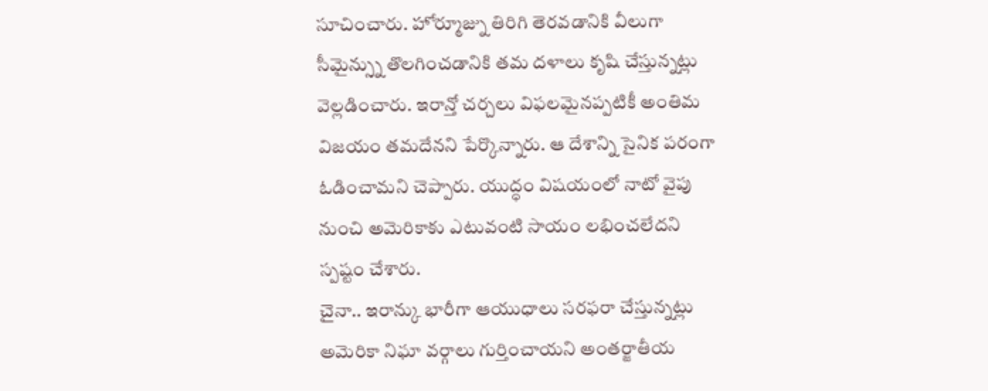సూచించారు. హోర్మూజ్ను తిరిగి తెరవడానికి వీలుగా సీమైన్స్ను తొలగించడానికి తమ దళాలు కృషి చేస్తున్నట్లు వెల్లడించారు. ఇరాన్తో చర్చలు విఫలమైనప్పటికీ అంతిమ విజయం తమదేనని పేర్కొన్నారు. ఆ దేశాన్ని సైనిక పరంగా ఓడించామని చెప్పారు. యుద్ధం విషయంలో నాటో వైపు నుంచి అమెరికాకు ఎటువంటి సాయం లభించలేదని స్పష్టం చేశారు.
చైనా.. ఇరాన్కు భారీగా ఆయుధాలు సరఫరా చేస్తున్నట్లు అమెరికా నిఘా వర్గాలు గుర్తించాయని అంతర్జాతీయ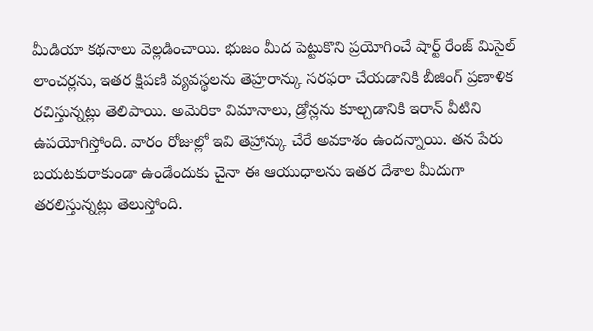మీడియా కథనాలు వెల్లడించాయి. భుజం మీద పెట్టుకొని ప్రయోగించే షార్ట్ రేంజ్ మిసైల్ లాంచర్లను, ఇతర క్షిపణి వ్యవస్థలను తెహ్రరాన్కు సరఫరా చేయడానికి బీజింగ్ ప్రణాళిక రచిస్తున్నట్లు తెలిపాయి. అమెరికా విమానాలు, డ్రోన్లను కూల్చడానికి ఇరాన్ వీటిని ఉపయోగిస్తోంది. వారం రోజుల్లో ఇవి తెహ్రాన్కు చేరే అవకాశం ఉందన్నాయి. తన పేరు బయటకురాకుండా ఉండేందుకు చైనా ఈ ఆయుధాలను ఇతర దేశాల మీదుగా తరలిస్తున్నట్లు తెలుస్తోంది.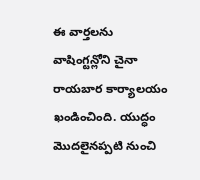ఈ వార్తలను వాషింగ్టన్లోని చైనా రాయబార కార్యాలయం ఖండించింది. యుద్ధం మొదలైనప్పటి నుంచి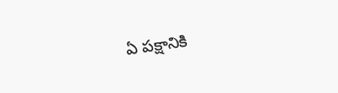ఏ పక్షానికి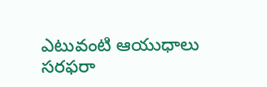ఎటువంటి ఆయుధాలు సరఫరా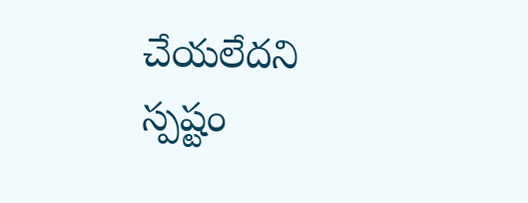చేయలేదని స్పష్టం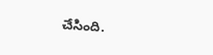చేసింది.